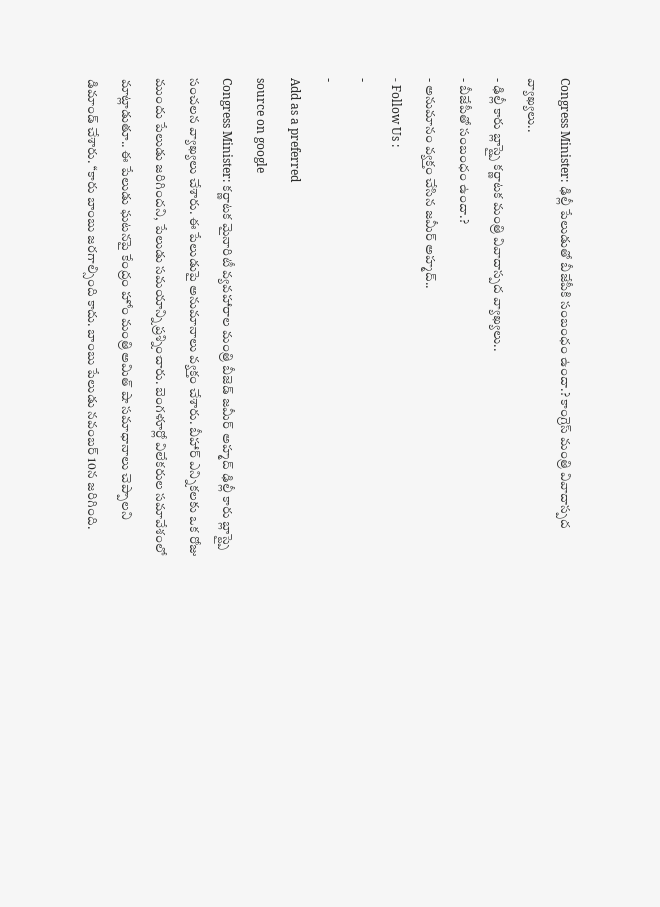Congress Minister: ఢిల్లీ పేలుడుతో బీజేపీకి సంబంధం ఉందా.? కాంగ్రెస్ మంత్రి వివాదాస్పద వ్యాఖ్యలు..
- ఢిల్లీ కారు బ్లాస్ట్పై కర్ణాటక మంత్రి వివాదాస్పద వ్యాఖ్యలు..
- బీజేపీతో సంబంధం ఉందా.?
- అనుమానం వ్యక్తం చేసిన జమీర్ అహ్మద్..
- Follow Us :
-
-
Add as a preferred
source on google
Congress Minister: కర్ణాటక మైనారిటీ వ్యవహారాల మంత్రి బీజెడ్ జమీర్ అహ్మద్ ఢిల్లీ కారు బ్లాస్ట్పై సంచలన వ్యాఖ్యలు చేశారు. ఈ పేలుడుపై అనుమానాలు వ్యక్తం చేశారు. బీహార్ ఎన్నికలకు ఒక రోజు ముందు పేలుడు జరిగిందని, పేలుడు సమయాన్ని ప్రశ్నించారు. బెంగళూర్లో విలేకరుల సమావేశంలో మాట్లాడుతూ.. ఈ పేలుడు ఘటనపై కేంద్రం హోం మంత్రి అమిత్ షా సమాధానాలు చెప్పాలని డిమాండ్ చేశారు. ‘‘కారు బాంబు జరగాల్సింది కాదు. బాంబు పేలుడు నవంబర్ 10న జరిగింది.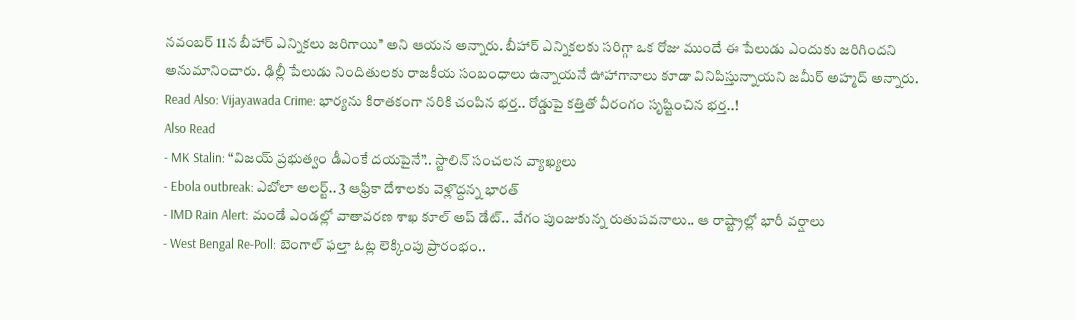నవంబర్ 11న బీహార్ ఎన్నికలు జరిగాయి’’ అని ఆయన అన్నారు. బీహార్ ఎన్నికలకు సరిగ్గా ఒక రోజు ముందే ఈ పేలుడు ఎందుకు జరిగిందని అనుమానించారు. ఢిల్లీ పేలుడు నిందితులకు రాజకీయ సంబంధాలు ఉన్నాయనే ఊహాగానాలు కూడా వినిపిస్తున్నాయని జమీర్ అహ్మద్ అన్నారు.
Read Also: Vijayawada Crime: భార్యను కిరాతకంగా నరికి చంపిన భర్త.. రోడ్డుపై కత్తితో వీరంగం సృష్టించిన భర్త..!
Also Read
- MK Stalin: “విజయ్ ప్రభుత్వం డీఎంకే దయపైనే”.. స్టాలిన్ సంచలన వ్యాఖ్యలు
- Ebola outbreak: ఎబోలా అలర్ట్.. 3 ఆఫ్రికా దేశాలకు వెళ్లొద్దన్న భారత్
- IMD Rain Alert: మండే ఎండల్లో వాతావరణ శాఖ కూల్ అప్ డేట్.. వేగం పుంజుకున్న రుతుపవనాలు.. ఆ రాష్ట్రాల్లో భారీ వర్షాలు
- West Bengal Re-Poll: బెంగాల్ ఫల్తా ఓట్ల లెక్కింపు ప్రారంభం..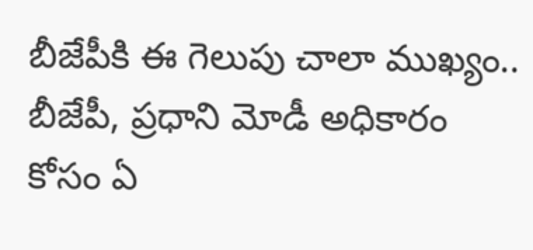బీజేపీకి ఈ గెలుపు చాలా ముఖ్యం..
బీజేపీ, ప్రధాని మోడీ అధికారం కోసం ఏ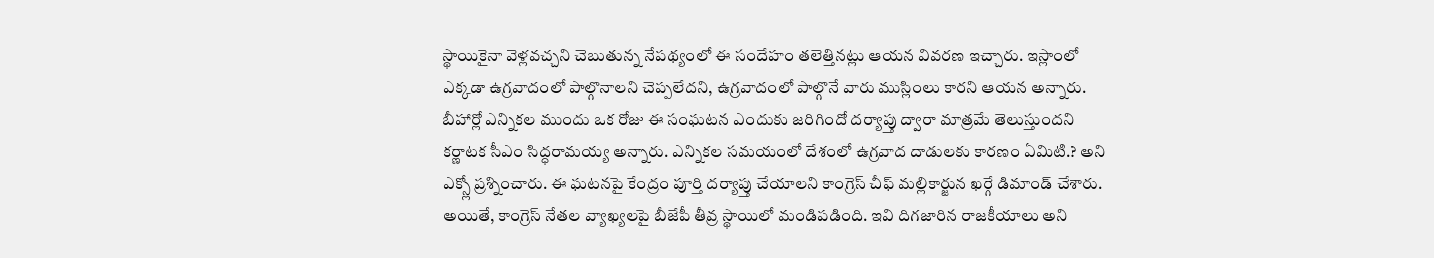స్థాయికైనా వెళ్లవచ్చని చెబుతున్న నేపథ్యంలో ఈ సందేహం తలెత్తినట్లు ఆయన వివరణ ఇచ్చారు. ఇస్లాంలో ఎక్కడా ఉగ్రవాదంలో పాల్గొనాలని చెప్పలేదని, ఉగ్రవాదంలో పాల్గొనే వారు ముస్లింలు కారని ఆయన అన్నారు. బీహార్లో ఎన్నికల ముందు ఒక రోజు ఈ సంఘటన ఎందుకు జరిగిందో దర్యాప్తు ద్వారా మాత్రమే తెలుస్తుందని కర్ణాటక సీఎం సిద్ధరామయ్య అన్నారు. ఎన్నికల సమయంలో దేశంలో ఉగ్రవాద దాడులకు కారణం ఏమిటి.? అని ఎక్స్లో ప్రశ్నించారు. ఈ ఘటనపై కేంద్రం పూర్తి దర్యాప్తు చేయాలని కాంగ్రెస్ చీఫ్ మల్లికార్జున ఖర్గే డిమాండ్ చేశారు. అయితే, కాంగ్రెస్ నేతల వ్యాఖ్యలపై బీజేపీ తీవ్ర స్థాయిలో మండిపడింది. ఇవి దిగజారిన రాజకీయాలు అని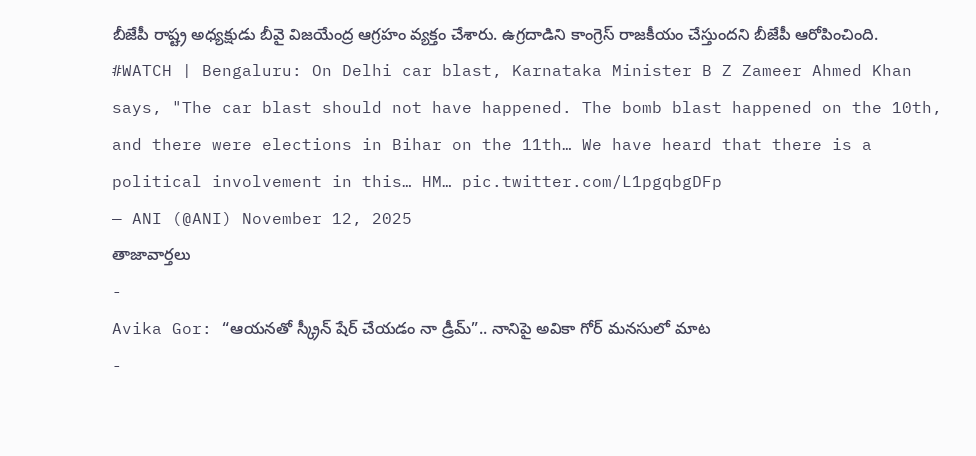బీజేపీ రాష్ట్ర అధ్యక్షుడు బీవై విజయేంద్ర ఆగ్రహం వ్యక్తం చేశారు. ఉగ్రదాడిని కాంగ్రెస్ రాజకీయం చేస్తుందని బీజేపీ ఆరోపించింది.
#WATCH | Bengaluru: On Delhi car blast, Karnataka Minister B Z Zameer Ahmed Khan says, "The car blast should not have happened. The bomb blast happened on the 10th, and there were elections in Bihar on the 11th… We have heard that there is a political involvement in this… HM… pic.twitter.com/L1pgqbgDFp
— ANI (@ANI) November 12, 2025
తాజావార్తలు
-
Avika Gor: “ఆయనతో స్క్రీన్ షేర్ చేయడం నా డ్రీమ్”.. నానిపై అవికా గోర్ మనసులో మాట
-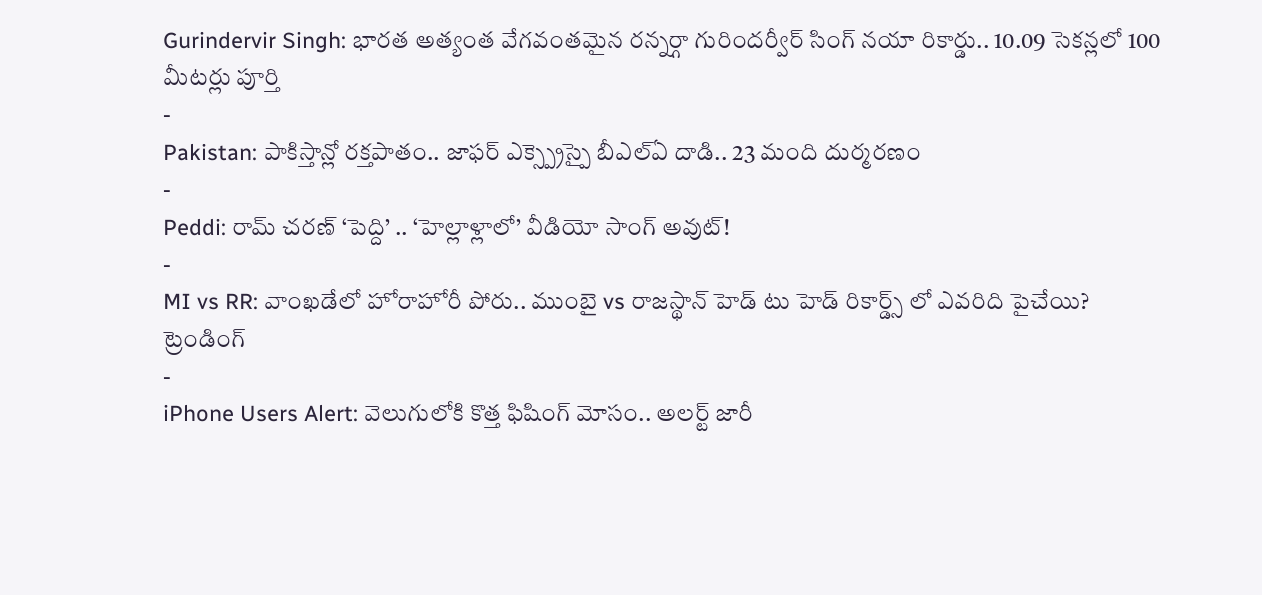Gurindervir Singh: భారత అత్యంత వేగవంతమైన రన్నర్గా గురిందర్వీర్ సింగ్ నయా రికార్డు.. 10.09 సెకన్లలో 100 మీటర్లు పూర్తి
-
Pakistan: పాకిస్తాన్లో రక్తపాతం.. జాఫర్ ఎక్స్ప్రెస్పై బీఎల్ఏ దాడి.. 23 మంది దుర్మరణం
-
Peddi: రామ్ చరణ్ ‘పెద్ది’ .. ‘హెల్లాళ్లాలో’ వీడియో సాంగ్ అవుట్!
-
MI vs RR: వాంఖడేలో హోరాహోరీ పోరు.. ముంబై vs రాజస్థాన్ హెడ్ టు హెడ్ రికార్డ్స్ లో ఎవరిది పైచేయి?
ట్రెండింగ్
-
iPhone Users Alert: వెలుగులోకి కొత్త ఫిషింగ్ మోసం.. అలర్ట్ జారీ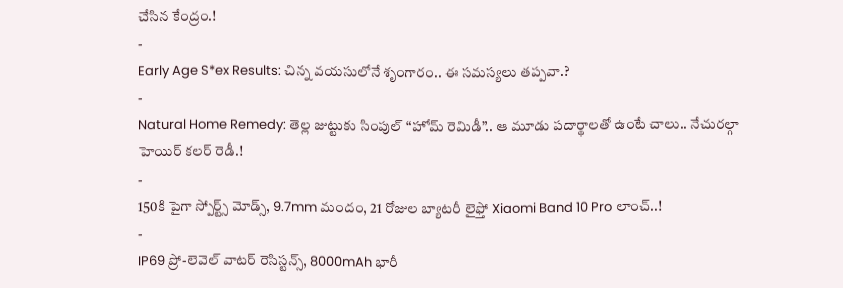చేసిన కేంద్రం.!
-
Early Age S*ex Results: చిన్న వయసులోనే శృంగారం.. ఈ సమస్యలు తప్పవా.?
-
Natural Home Remedy: తెల్ల జుట్టుకు సింపుల్ “హోమ్ రెమిడీ”.. ఆ మూడు పదార్థాలతో ఉంటే చాలు.. నేచురల్గా హెయిర్ కలర్ రెడీ.!
-
150కి పైగా స్పోర్ట్స్ మోడ్స్, 9.7mm మందం, 21 రోజుల బ్యాటరీ లైఫ్తో Xiaomi Band 10 Pro లాంచ్..!
-
IP69 ప్రో-లెవెల్ వాటర్ రెసిస్టన్స్, 8000mAh భారీ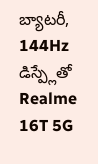బ్యాటరీ, 144Hz డిస్ప్లేతో Realme 16T 5G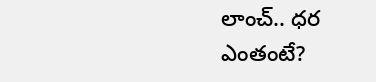లాంచ్.. ధర ఎంతంటే?